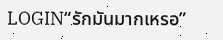LOGIN“รักมันมากเหรอ”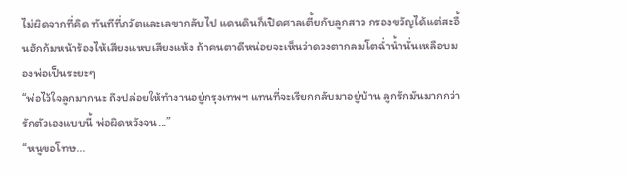ไม่ผิดจากที่คิด ทันทีที่ภวัตและเลขากลับไป แดนดินก็เปิดศาลเตี้ยกับลูกสาว กรองขวัญได้แต่สะอื้นฮักก้มหน้าร้องไห้เสียงแหบเสียงแห้ง ถ้าคนตาดีหน่อยจะเห็นว่าดวงตากลมโตฉ่ำน้ำนั่นเหลือบมองพ่อเป็นระยะๆ
“พ่อไว้ใจลูกมากนะ ถึงปล่อยให้ทำงานอยู่กรุงเทพฯ แทนที่จะเรียกกลับมาอยู่บ้าน ลูกรักมันมากกว่ารักตัวเองแบบนี้ พ่อผิดหวังจน...”
“หนูขอโทษ...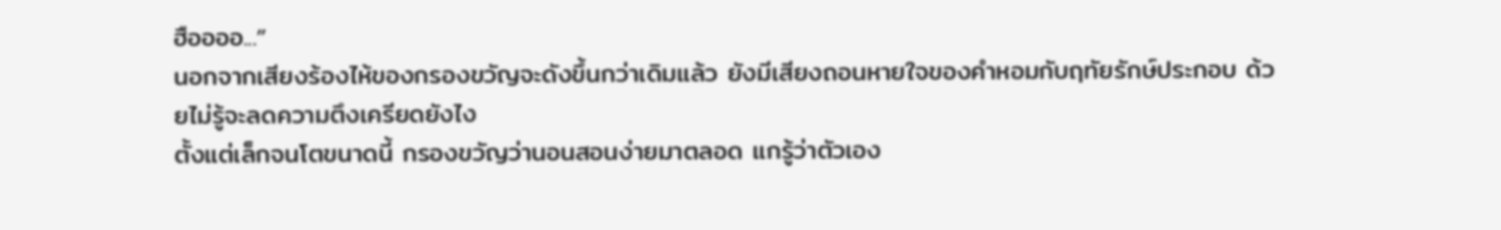ฮืออออ...”
นอกจากเสียงร้องไห้ของกรองขวัญจะดังขึ้นกว่าเดิมแล้ว ยังมีเสียงถอนหายใจของคำหอมกับฤทัยรักษ์ประกอบ ด้วยไม่รู้จะลดความตึงเครียดยังไง
ตั้งแต่เล็กจนโตขนาดนี้ กรองขวัญว่านอนสอนง่ายมาตลอด แกรู้ว่าตัวเอง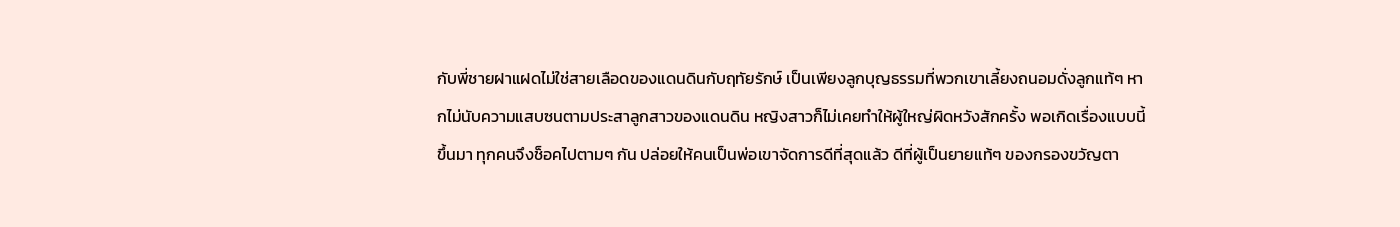กับพี่ชายฝาแฝดไม่ใช่สายเลือดของแดนดินกับฤทัยรักษ์ เป็นเพียงลูกบุญธรรมที่พวกเขาเลี้ยงถนอมดั่งลูกแท้ๆ หากไม่นับความแสบซนตามประสาลูกสาวของแดนดิน หญิงสาวก็ไม่เคยทำให้ผู้ใหญ่ผิดหวังสักครั้ง พอเกิดเรื่องแบบนี้ขึ้นมา ทุกคนจึงช็อคไปตามๆ กัน ปล่อยให้คนเป็นพ่อเขาจัดการดีที่สุดแล้ว ดีที่ผู้เป็นยายแท้ๆ ของกรองขวัญตา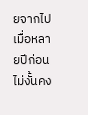ยจากไปเมื่อหลายปีก่อน ไม่งั้นคง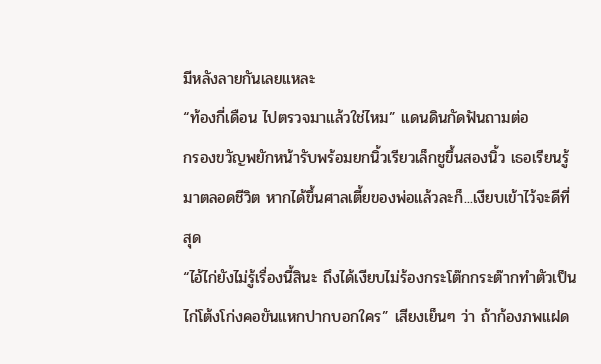มีหลังลายกันเลยแหละ
“ท้องกี่เดือน ไปตรวจมาแล้วใช่ไหม” แดนดินกัดฟันถามต่อ
กรองขวัญพยักหน้ารับพร้อมยกนิ้วเรียวเล็กชูขึ้นสองนิ้ว เธอเรียนรู้มาตลอดชีวิต หากได้ขึ้นศาลเตี้ยของพ่อแล้วละก็...เงียบเข้าไว้จะดีที่สุด
“ไอ้ไก่ยังไม่รู้เรื่องนี้สินะ ถึงได้เงียบไม่ร้องกระโต๊กกระต๊ากทำตัวเป็นไก่โต้งโก่งคอขันแหกปากบอกใคร” เสียงเย็นๆ ว่า ถ้าก้องภพแฝด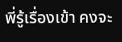พี่รู้เรื่องเข้า คงจะ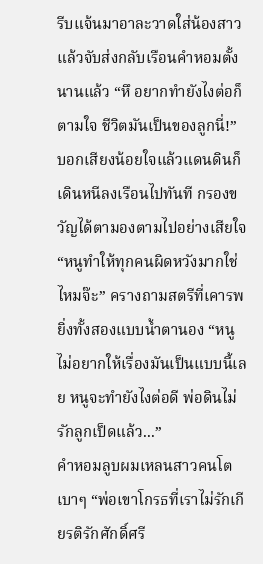รีบแจ้นมาอาละวาดใส่น้องสาวแล้วจับส่งกลับเรือนคำหอมตั้งนานแล้ว “หึ อยากทำยังไงต่อก็ตามใจ ชีวิตมันเป็นของลูกนี่!” บอกเสียงน้อยใจแล้วแดนดินก็เดินหนีลงเรือนไปทันที กรองขวัญได้ตามองตามไปอย่างเสียใจ
“หนูทำให้ทุกคนผิดหวังมากใช่ไหมจ๊ะ” ครางถามสตรีที่เคารพยิ่งทั้งสองแบบน้ำตานอง “หนูไม่อยากให้เรื่องมันเป็นแบบนี้เลย หนูจะทำยังไงต่อดี พ่อดินไม่รักลูกเป็ดแล้ว...”
คำหอมลูบผมเหลนสาวคนโตเบาๆ “พ่อเขาโกรธที่เราไม่รักเกียรติรักศักดิ์ศรี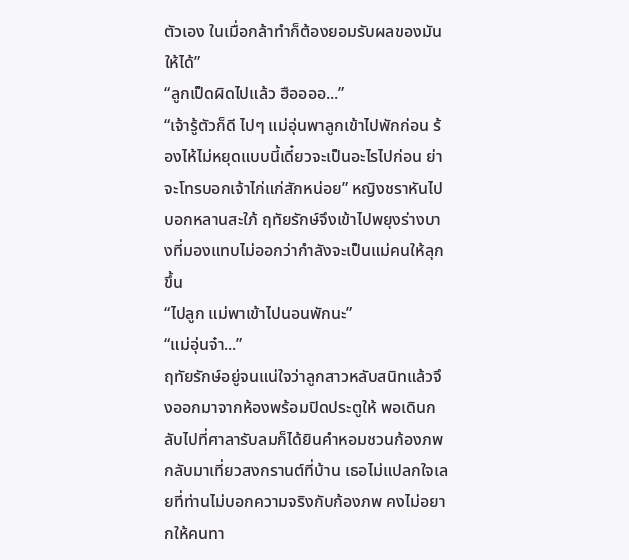ตัวเอง ในเมื่อกล้าทำก็ต้องยอมรับผลของมันให้ได้”
“ลูกเป็ดผิดไปแล้ว ฮืออออ...”
“เจ้ารู้ตัวก็ดี ไปๆ แม่อุ่นพาลูกเข้าไปพักก่อน ร้องไห้ไม่หยุดแบบนี้เดี๋ยวจะเป็นอะไรไปก่อน ย่าจะโทรบอกเจ้าไก่แก่สักหน่อย” หญิงชราหันไปบอกหลานสะใภ้ ฤทัยรักษ์จึงเข้าไปพยุงร่างบางที่มองแทบไม่ออกว่ากำลังจะเป็นแม่คนให้ลุกขึ้น
“ไปลูก แม่พาเข้าไปนอนพักนะ”
“แม่อุ่นจ๋า...”
ฤทัยรักษ์อยู่จนแน่ใจว่าลูกสาวหลับสนิทแล้วจึงออกมาจากห้องพร้อมปิดประตูให้ พอเดินกลับไปที่ศาลารับลมก็ได้ยินคำหอมชวนก้องภพกลับมาเที่ยวสงกรานต์ที่บ้าน เธอไม่แปลกใจเลยที่ท่านไม่บอกความจริงกับก้องภพ คงไม่อยากให้คนทา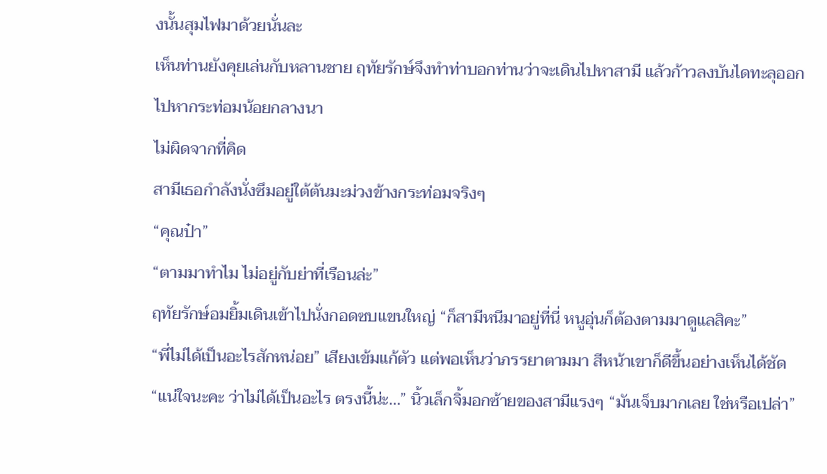งนั้นสุมไฟมาด้วยนั่นละ
เห็นท่านยังคุยเล่นกับหลานชาย ฤทัยรักษ์จึงทำท่าบอกท่านว่าจะเดินไปหาสามี แล้วก้าวลงบันไดทะลุออกไปหากระท่อมน้อยกลางนา
ไม่ผิดจากที่คิด
สามีเธอกำลังนั่งซึมอยู่ใต้ต้นมะม่วงข้างกระท่อมจริงๆ
“คุณป๋า”
“ตามมาทำไม ไม่อยู่กับย่าที่เรือนล่ะ”
ฤทัยรักษ์อมยิ้มเดินเข้าไปนั่งกอดซบแขนใหญ่ “ก็สามีหนีมาอยู่ที่นี่ หนูอุ่นก็ต้องตามมาดูแลสิคะ”
“พี่ไม่ได้เป็นอะไรสักหน่อย” เสียงเข้มแก้ตัว แต่พอเห็นว่าภรรยาตามมา สีหน้าเขาก็ดีขึ้นอย่างเห็นได้ชัด
“แน่ใจนะคะ ว่าไม่ได้เป็นอะไร ตรงนี้น่ะ...” นิ้วเล็กจิ้มอกซ้ายของสามีแรงๆ “มันเจ็บมากเลย ใช่หรือเปล่า”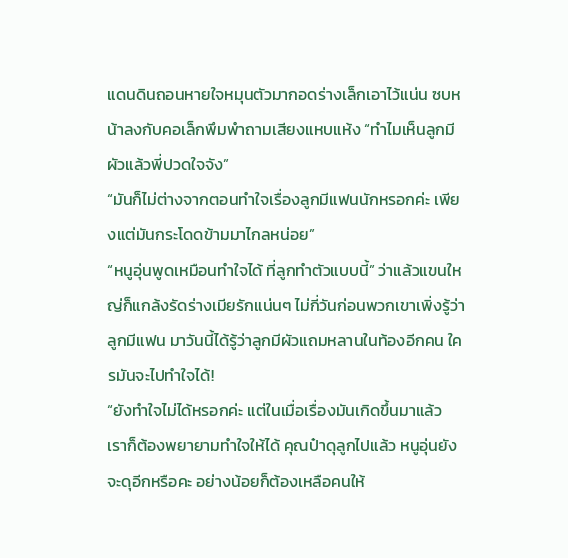แดนดินถอนหายใจหมุนตัวมากอดร่างเล็กเอาไว้แน่น ซบหน้าลงกับคอเล็กพึมพำถามเสียงแหบแห้ง “ทำไมเห็นลูกมีผัวแล้วพี่ปวดใจจัง”
“มันก็ไม่ต่างจากตอนทำใจเรื่องลูกมีแฟนนักหรอกค่ะ เพียงแต่มันกระโดดข้ามมาไกลหน่อย”
“หนูอุ่นพูดเหมือนทำใจได้ ที่ลูกทำตัวแบบนี้” ว่าแล้วแขนใหญ่ก็แกล้งรัดร่างเมียรักแน่นๆ ไม่กี่วันก่อนพวกเขาเพิ่งรู้ว่าลูกมีแฟน มาวันนี้ได้รู้ว่าลูกมีผัวแถมหลานในท้องอีกคน ใครมันจะไปทำใจได้!
“ยังทำใจไม่ได้หรอกค่ะ แต่ในเมื่อเรื่องมันเกิดขึ้นมาแล้ว เราก็ต้องพยายามทำใจให้ได้ คุณป๋าดุลูกไปแล้ว หนูอุ่นยังจะดุอีกหรือคะ อย่างน้อยก็ต้องเหลือคนให้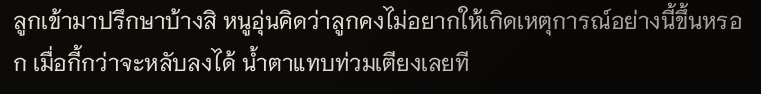ลูกเข้ามาปรึกษาบ้างสิ หนูอุ่นคิดว่าลูกคงไม่อยากให้เกิดเหตุการณ์อย่างนี้ขึ้นหรอก เมื่อกี้กว่าจะหลับลงได้ น้ำตาแทบท่วมเตียงเลยที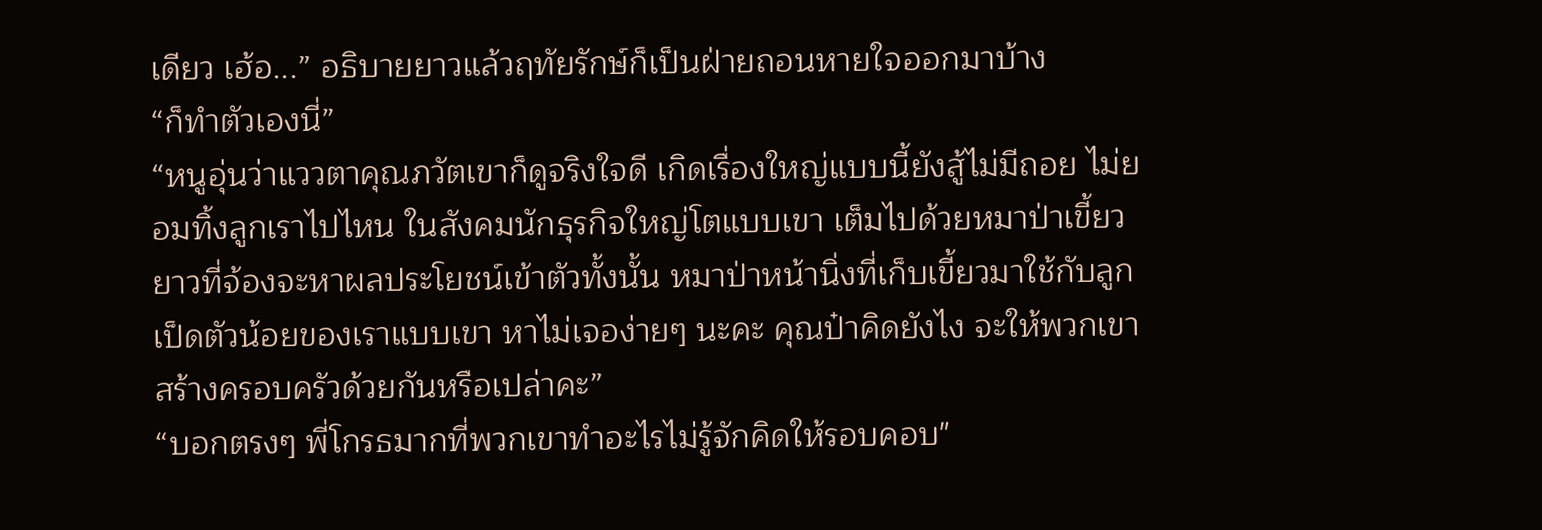เดียว เฮ้อ...” อธิบายยาวแล้วฤทัยรักษ์ก็เป็นฝ่ายถอนหายใจออกมาบ้าง
“ก็ทำตัวเองนี่”
“หนูอุ่นว่าแววตาคุณภวัตเขาก็ดูจริงใจดี เกิดเรื่องใหญ่แบบนี้ยังสู้ไม่มีถอย ไม่ยอมทิ้งลูกเราไปไหน ในสังคมนักธุรกิจใหญ่โตแบบเขา เต็มไปด้วยหมาป่าเขี้ยวยาวที่จ้องจะหาผลประโยชน์เข้าตัวทั้งนั้น หมาป่าหน้านิ่งที่เก็บเขี้ยวมาใช้กับลูกเป็ดตัวน้อยของเราแบบเขา หาไม่เจอง่ายๆ นะคะ คุณป๋าคิดยังไง จะให้พวกเขาสร้างครอบครัวด้วยกันหรือเปล่าคะ”
“บอกตรงๆ พี่โกรธมากที่พวกเขาทำอะไรไม่รู้จักคิดให้รอบคอบ"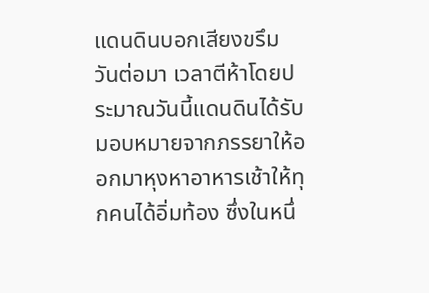แดนดินบอกเสียงขรึม
วันต่อมา เวลาตีห้าโดยประมาณวันนี้แดนดินได้รับมอบหมายจากภรรยาให้ออกมาหุงหาอาหารเช้าให้ทุกคนได้อิ่มท้อง ซึ่งในหนึ่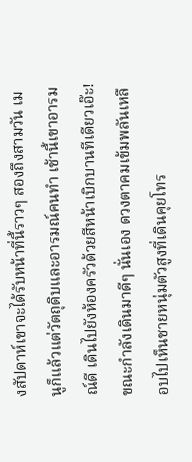งสัปดาห์เขาจะได้รับหน้าที่นี้ราวๆ สองถึงสามวัน เมนูก็แล้วแต่วัตถุดิบและอารมณ์คนทำ เช้านี้เขาอารมณ์ดี เดินไปยังห้องครัวด้วยสีหน้าเบิกบานทีเดียวเอ๊ะ!ขณะกำลังเดินมาดีๆ นั่นเอง ดวงตาคมเข้มพลันเหลือบไปเห็นชายหนุ่มตัวสูงที่เดินคุยโทร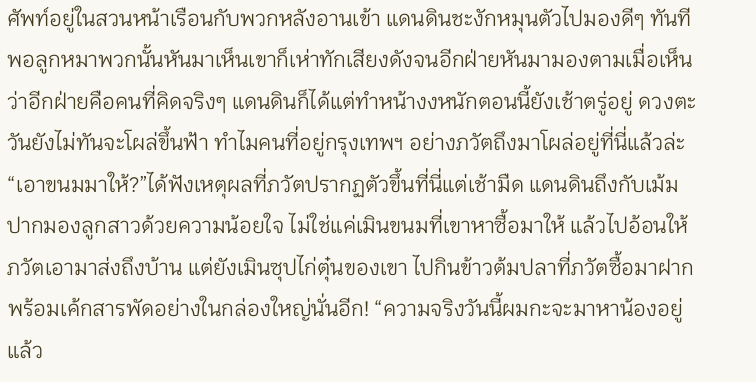ศัพท์อยู่ในสวนหน้าเรือนกับพวกหลังอานเข้า แดนดินชะงักหมุนตัวไปมองดีๆ ทันที พอลูกหมาพวกนั้นหันมาเห็นเขาก็เห่าทักเสียงดังจนอีกฝ่ายหันมามองตามเมื่อเห็นว่าอีกฝ่ายคือคนที่คิดจริงๆ แดนดินก็ได้แต่ทำหน้างงหนักตอนนี้ยังเช้าตรู่อยู่ ดวงตะวันยังไม่ทันจะโผล่ขึ้นฟ้า ทำไมคนที่อยู่กรุงเทพฯ อย่างภวัตถึงมาโผล่อยู่ที่นี่แล้วล่ะ“เอาขนมมาให้?”ได้ฟังเหตุผลที่ภวัตปรากฏตัวขึ้นที่นี่แต่เช้ามืด แดนดินถึงกับเม้มปากมองลูกสาวด้วยความน้อยใจ ไม่ใช่แค่เมินขนมที่เขาหาซื้อมาให้ แล้วไปอ้อนให้ภวัตเอามาส่งถึงบ้าน แต่ยังเมินซุปไก่ตุ๋นของเขา ไปกินข้าวต้มปลาที่ภวัตซื้อมาฝากพร้อมเค้กสารพัดอย่างในกล่องใหญ่นั่นอีก! “ความจริงวันนี้ผมกะจะมาหาน้องอยู่แล้ว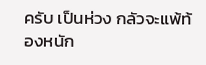ครับ เป็นห่วง กลัวจะแพ้ท้องหนัก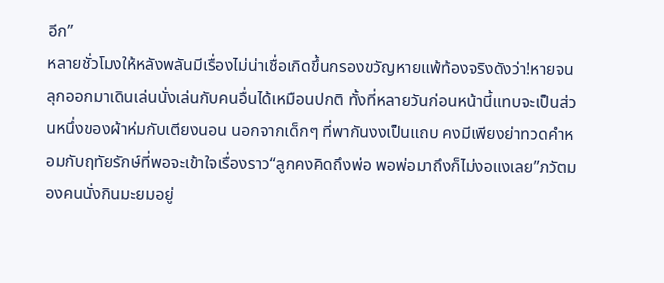อีก”
หลายชั่วโมงให้หลังพลันมีเรื่องไม่น่าเชื่อเกิดขึ้นกรองขวัญหายแพ้ท้องจริงดังว่า!หายจนลุกออกมาเดินเล่นนั่งเล่นกับคนอื่นได้เหมือนปกติ ทั้งที่หลายวันก่อนหน้านี้แทบจะเป็นส่วนหนึ่งของผ้าห่มกับเตียงนอน นอกจากเด็กๆ ที่พากันงงเป็นแถบ คงมีเพียงย่าทวดคำหอมกับฤทัยรักษ์ที่พอจะเข้าใจเรื่องราว“ลูกคงคิดถึงพ่อ พอพ่อมาถึงก็ไม่งอแงเลย”ภวัตมองคนนั่งกินมะยมอยู่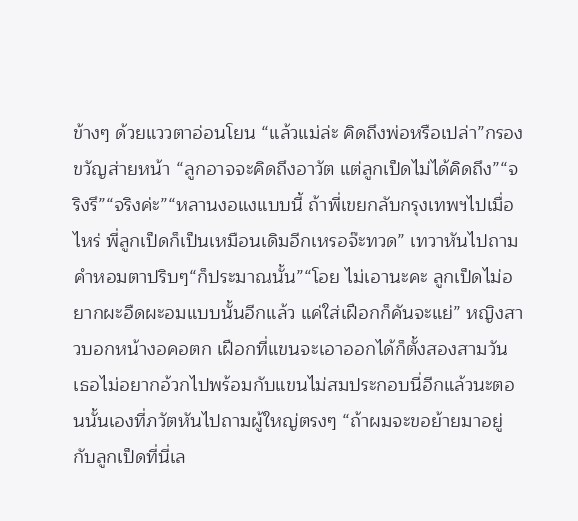ข้างๆ ด้วยแววตาอ่อนโยน “แล้วแม่ล่ะ คิดถึงพ่อหรือเปล่า”กรองขวัญส่ายหน้า “ลูกอาจจะคิดถึงอาวัต แต่ลูกเป็ดไม่ได้คิดถึง”“จริงรึ”“จริงค่ะ”“หลานงอแงแบบนี้ ถ้าพี่เขยกลับกรุงเทพฯไปเมื่อไหร่ พี่ลูกเป็ดก็เป็นเหมือนเดิมอีกเหรอจ๊ะทวด” เทวาหันไปถามคำหอมตาปริบๆ“ก็ประมาณนั้น”“โอย ไม่เอานะคะ ลูกเป็ดไม่อยากผะอืดผะอมแบบนั้นอีกแล้ว แค่ใส่เฝือกก็คันจะแย่” หญิงสาวบอกหน้างอคอตก เฝือกที่แขนจะเอาออกได้ก็ตั้งสองสามวัน เธอไม่อยากอ้วกไปพร้อมกับแขนไม่สมประกอบนี่อีกแล้วนะตอนนั้นเองที่ภวัตหันไปถามผู้ใหญ่ตรงๆ “ถ้าผมจะขอย้ายมาอยู่กับลูกเป็ดที่นี่เล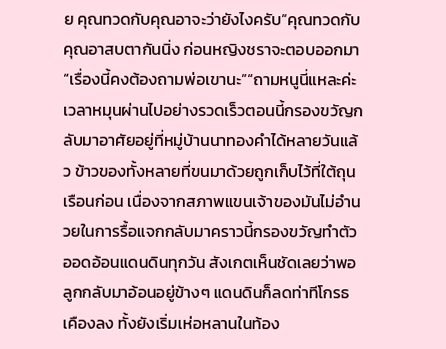ย คุณทวดกับคุณอาจะว่ายังไงครับ”คุณทวดกับคุณอาสบตากันนิ่ง ก่อนหญิงชราจะตอบออกมา “เรื่องนี้คงต้องถามพ่อเขานะ”“ถามหนูนี่แหละค่ะ
เวลาหมุนผ่านไปอย่างรวดเร็วตอนนี้กรองขวัญกลับมาอาศัยอยู่ที่หมู่บ้านนาทองคำได้หลายวันแล้ว ข้าวของทั้งหลายที่ขนมาด้วยถูกเก็บไว้ที่ใต้ถุนเรือนก่อน เนื่องจากสภาพแขนเจ้าของมันไม่อำนวยในการรื้อแจกกลับมาคราวนี้กรองขวัญทำตัวออดอ้อนแดนดินทุกวัน สังเกตเห็นชัดเลยว่าพอลูกกลับมาอ้อนอยู่ข้างๆ แดนดินก็ลดท่าทีโกรธเคืองลง ทั้งยังเริ่มเห่อหลานในท้อง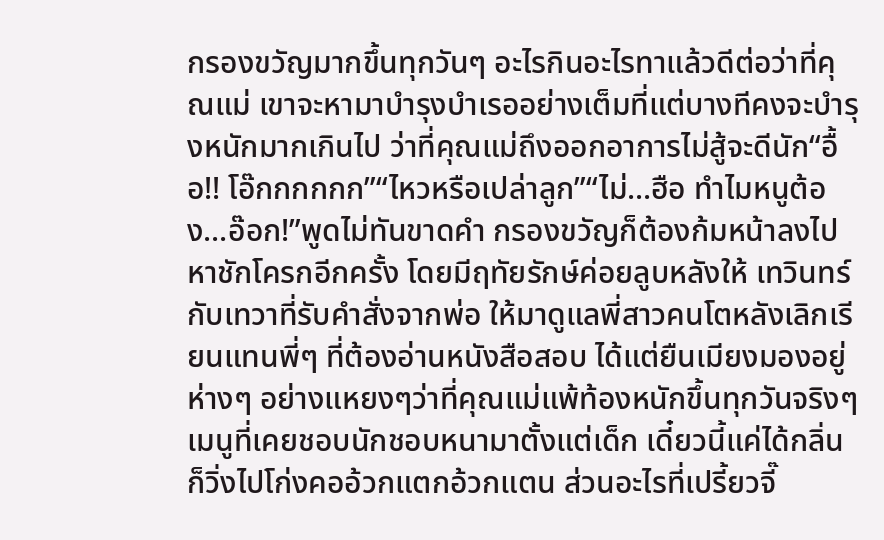กรองขวัญมากขึ้นทุกวันๆ อะไรกินอะไรทาแล้วดีต่อว่าที่คุณแม่ เขาจะหามาบำรุงบำเรออย่างเต็มที่แต่บางทีคงจะบำรุงหนักมากเกินไป ว่าที่คุณแม่ถึงออกอาการไม่สู้จะดีนัก“อื้อ!! โอ๊กกกกกก”“ไหวหรือเปล่าลูก”“ไม่...ฮือ ทำไมหนูต้อง...อ๊อก!”พูดไม่ทันขาดคำ กรองขวัญก็ต้องก้มหน้าลงไปหาชักโครกอีกครั้ง โดยมีฤทัยรักษ์ค่อยลูบหลังให้ เทวินทร์กับเทวาที่รับคำสั่งจากพ่อ ให้มาดูแลพี่สาวคนโตหลังเลิกเรียนแทนพี่ๆ ที่ต้องอ่านหนังสือสอบ ได้แต่ยืนเมียงมองอยู่ห่างๆ อย่างแหยงๆว่าที่คุณแม่แพ้ท้องหนักขึ้นทุกวันจริงๆ เมนูที่เคยชอบนักชอบหนามาตั้งแต่เด็ก เดี๋ยวนี้แค่ได้กลิ่นก็วิ่งไปโก่งคออ้วกแตกอ้วกแตน ส่วนอะไรที่เปรี้ยวจี๊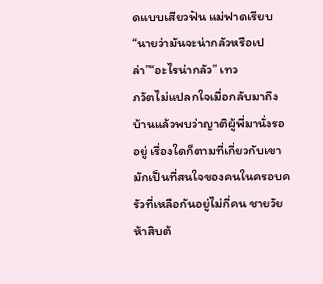ดแบบเสียวฟัน แม่ฟาดเรียบ“นายว่ามันจะน่ากลัวหรือเปล่า”“อะไรน่ากลัว” เทว
ภวัตไม่แปลกใจเมื่อกลับมาถึงบ้านแล้วพบว่าญาติผู้พี่มานั่งรออยู่ เรื่องใดก็ตามที่เกี่ยวกับเขา มักเป็นที่สนใจของคนในครอบครัวที่เหลือกันอยู่ไม่กี่คน ชายวัยห้าสิบต้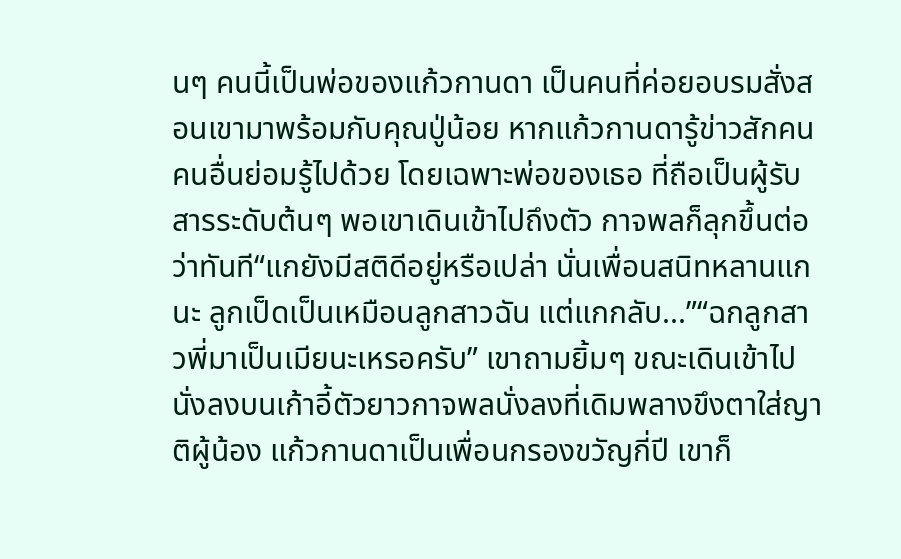นๆ คนนี้เป็นพ่อของแก้วกานดา เป็นคนที่ค่อยอบรมสั่งสอนเขามาพร้อมกับคุณปู่น้อย หากแก้วกานดารู้ข่าวสักคน คนอื่นย่อมรู้ไปด้วย โดยเฉพาะพ่อของเธอ ที่ถือเป็นผู้รับสารระดับต้นๆ พอเขาเดินเข้าไปถึงตัว กาจพลก็ลุกขึ้นต่อว่าทันที“แกยังมีสติดีอยู่หรือเปล่า นั่นเพื่อนสนิทหลานแกนะ ลูกเป็ดเป็นเหมือนลูกสาวฉัน แต่แกกลับ...”“ฉกลูกสาวพี่มาเป็นเมียนะเหรอครับ” เขาถามยิ้มๆ ขณะเดินเข้าไปนั่งลงบนเก้าอี้ตัวยาวกาจพลนั่งลงที่เดิมพลางขึงตาใส่ญาติผู้น้อง แก้วกานดาเป็นเพื่อนกรองขวัญกี่ปี เขาก็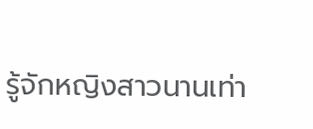รู้จักหญิงสาวนานเท่า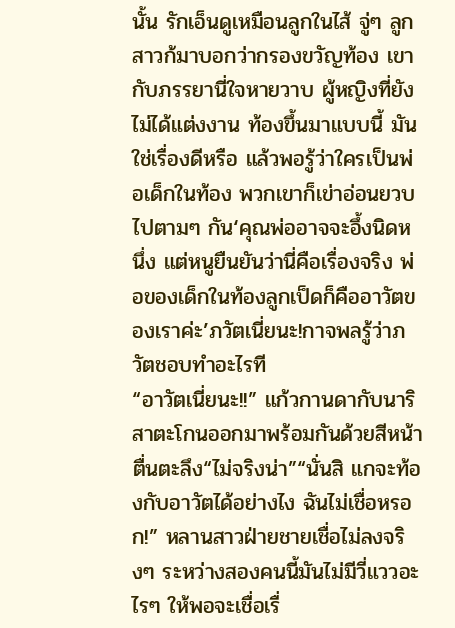นั้น รักเอ็นดูเหมือนลูกในไส้ จู่ๆ ลูกสาวก้มาบอกว่ากรองขวัญท้อง เขากับภรรยานี่ใจหายวาบ ผู้หญิงที่ยังไม่ได้แต่งงาน ท้องขึ้นมาแบบนี้ มันใช่เรื่องดีหรือ แล้วพอรู้ว่าใครเป็นพ่อเด็กในท้อง พวกเขาก็เข่าอ่อนยวบไปตามๆ กัน‘คุณพ่ออาจจะอึ้งนิดหนึ่ง แต่หนูยืนยันว่านี่คือเรื่องจริง พ่อของเด็กในท้องลูกเป็ดก็คืออาวัตของเราค่ะ’ภวัตเนี่ยนะ!กาจพลรู้ว่าภวัตชอบทำอะไรที
“อาวัตเนี่ยนะ!!” แก้วกานดากับนาริสาตะโกนออกมาพร้อมกันด้วยสีหน้าตื่นตะลึง“ไม่จริงน่า”“นั่นสิ แกจะท้องกับอาวัตได้อย่างไง ฉันไม่เชื่อหรอก!” หลานสาวฝ่ายชายเชื่อไม่ลงจริงๆ ระหว่างสองคนนี้มันไม่มีวี่แววอะไรๆ ให้พอจะเชื่อเรื่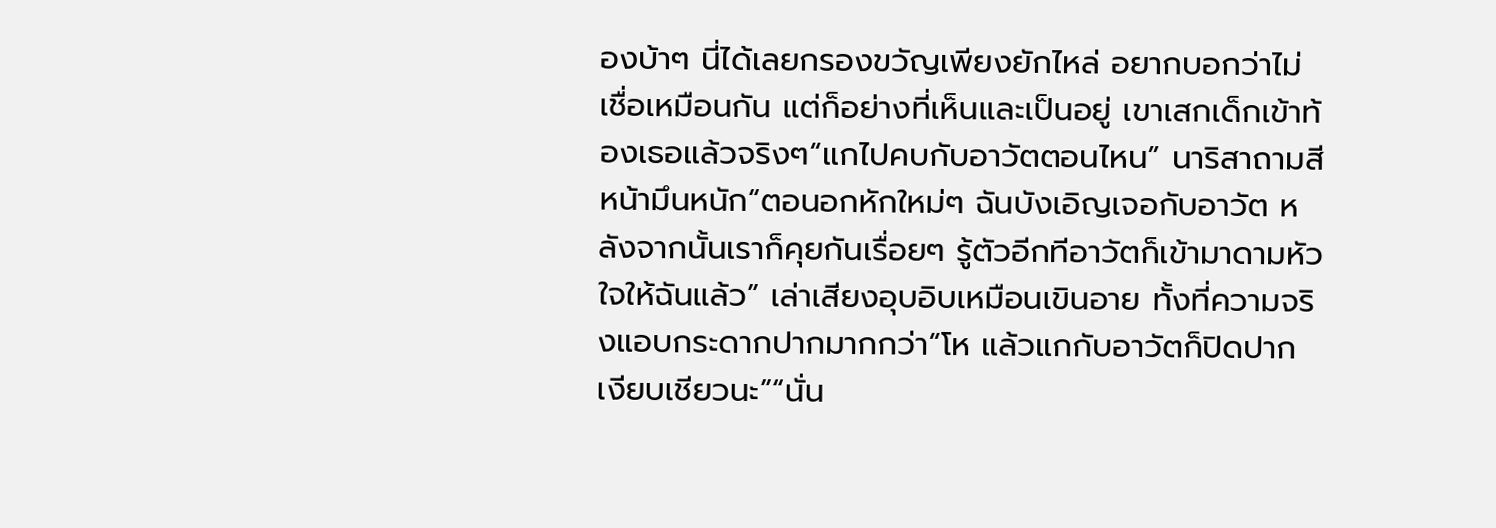องบ้าๆ นี่ได้เลยกรองขวัญเพียงยักไหล่ อยากบอกว่าไม่เชื่อเหมือนกัน แต่ก็อย่างที่เห็นและเป็นอยู่ เขาเสกเด็กเข้าท้องเธอแล้วจริงๆ“แกไปคบกับอาวัตตอนไหน” นาริสาถามสีหน้ามึนหนัก“ตอนอกหักใหม่ๆ ฉันบังเอิญเจอกับอาวัต หลังจากนั้นเราก็คุยกันเรื่อยๆ รู้ตัวอีกทีอาวัตก็เข้ามาดามหัวใจให้ฉันแล้ว” เล่าเสียงอุบอิบเหมือนเขินอาย ทั้งที่ความจริงแอบกระดากปากมากกว่า“โห แล้วแกกับอาวัตก็ปิดปากเงียบเชียวนะ”“นั่น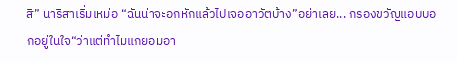สิ” นาริสาเริ่มเหม่อ “ฉันน่าจะอกหักแล้วไปเจออาวัตบ้าง”อย่าเลย... กรองขวัญแอบบอกอยู่ในใจ“ว่าแต่ทำไมแกยอมอา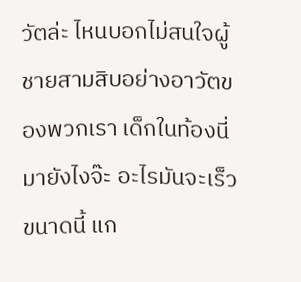วัตล่ะ ไหนบอกไม่สนใจผู้ชายสามสิบอย่างอาวัตของพวกเรา เด็กในท้องนี่มายังไงจ๊ะ อะไรมันจะเร็วขนาดนี้ แก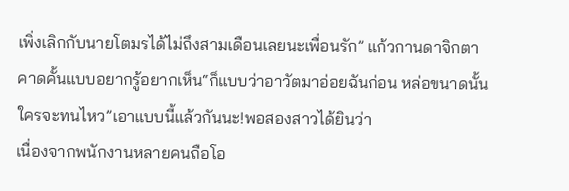เพิ่งเลิกกับนายโตมรได้ไม่ถึงสามเดือนเลยนะเพื่อนรัก” แก้วกานดาจิกตาคาดคั้นแบบอยากรู้อยากเห็น“ก็แบบว่าอาวัตมาอ่อยฉันก่อน หล่อขนาดนั้นใครจะทนไหว”เอาแบบนี้แล้วกันนะ!พอสองสาวได้ยินว่า
เนื่องจากพนักงานหลายคนถือโอ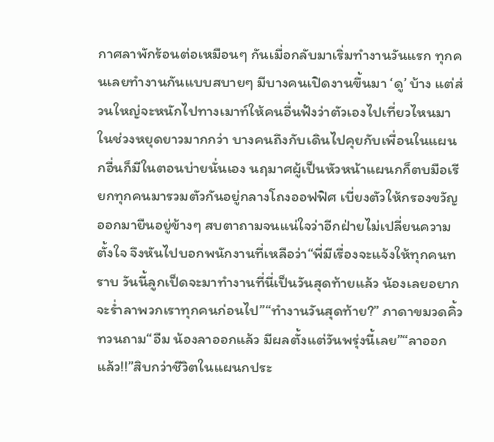กาศลาพักร้อนต่อเหมือนๆ กันเมื่อกลับมาเริ่มทำงานวันแรก ทุกคนเลยทำงานกันแบบสบายๆ มีบางคนเปิดงานขึ้นมา ‘ดู’ บ้าง แต่ส่วนใหญ่จะหนักไปทางเมาท์ให้คนอื่นฟังว่าตัวเองไปเที่ยวไหนมาในช่วงหยุดยาวมากกว่า บางคนถึงกับเดินไปคุยกับเพื่อนในแผนกอื่นก็มีในตอนบ่ายนั่นเอง นฤมาศผู้เป็นหัวหน้าแผนกก็ตบมือเรียกทุกคนมารวมตัวกันอยู่กลางโถงออฟฟิศ เบี่ยงตัวให้กรองขวัญออกมายืนอยู่ข้างๆ สบตาถามจนแน่ใจว่าอีกฝ่ายไม่เปลี่ยนความตั้งใจ จึงหันไปบอกพนักงานที่เหลือว่า“พี่มีเรื่องจะแจ้งให้ทุกคนทราบ วันนี้ลูกเป็ดจะมาทำงานที่นี่เป็นวันสุดท้ายแล้ว น้องเลยอยากจะร่ำลาพวกเราทุกคนก่อนไป”“ทำงานวันสุดท้าย?” ภาดาขมวดคิ้วทวนถาม“อืม น้องลาออกแล้ว มีผลตั้งแต่วันพรุ่งนี้เลย”“ลาออกแล้ว!!”สิบกว่าชีวิตในแผนกประ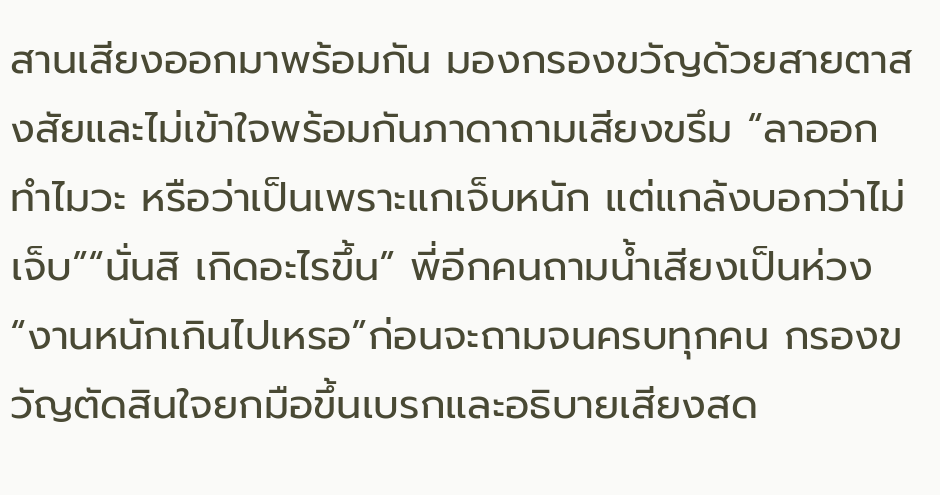สานเสียงออกมาพร้อมกัน มองกรองขวัญด้วยสายตาสงสัยและไม่เข้าใจพร้อมกันภาดาถามเสียงขรึม “ลาออกทำไมวะ หรือว่าเป็นเพราะแกเจ็บหนัก แต่แกล้งบอกว่าไม่เจ็บ”“นั่นสิ เกิดอะไรขึ้น” พี่อีกคนถามน้ำเสียงเป็นห่วง“งานหนักเกินไปเหรอ”ก่อนจะถามจนครบทุกคน กรองขวัญตัดสินใจยกมือขึ้นเบรกและอธิบายเสียงสด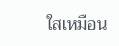ใสเหมือน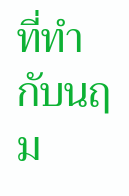ที่ทำกับนฤม